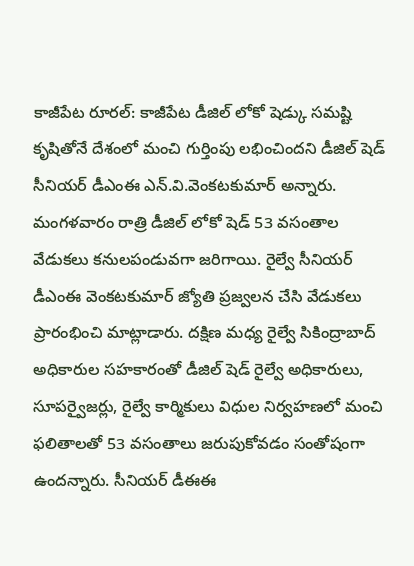కాజీపేట రూరల్: కాజీపేట డీజిల్ లోకో షెడ్కు సమష్టి కృషితోనే దేశంలో మంచి గుర్తింపు లభించిందని డీజిల్ షెడ్ సీనియర్ డీఎంఈ ఎన్.వి.వెంకటకుమార్ అన్నారు. మంగళవారం రాత్రి డీజిల్ లోకో షెడ్ 53 వసంతాల వేడుకలు కనులపండువగా జరిగాయి. రైల్వే సీనియర్ డీఎంఈ వెంకటకుమార్ జ్యోతి ప్రజ్వలన చేసి వేడుకలు ప్రారంభించి మాట్లాడారు. దక్షిణ మధ్య రైల్వే సికింద్రాబాద్ అధికారుల సహకారంతో డీజిల్ షెడ్ రైల్వే అధికారులు, సూపర్వైజర్లు, రైల్వే కార్మికులు విధుల నిర్వహణలో మంచి ఫలితాలతో 53 వసంతాలు జరుపుకోవడం సంతోషంగా ఉందన్నారు. సీనియర్ డీఈఈ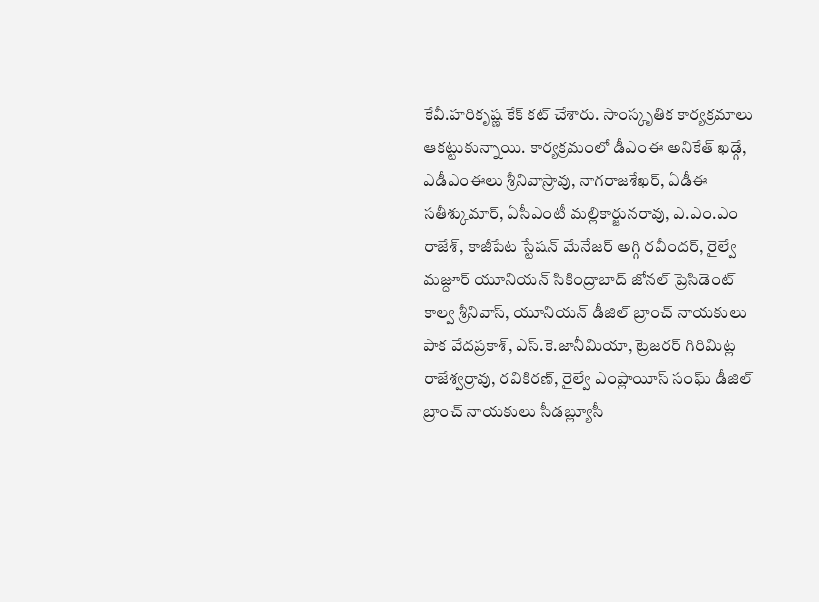కేవీ.హరికృష్ణ కేక్ కట్ చేశారు. సాంస్కృతిక కార్యక్రమాలు ఆకట్టుకున్నాయి. కార్యక్రమంలో డీఎంఈ అనికేత్ ఖడ్గే, ఎడీఎంఈలు శ్రీనివాస్రావు, నాగరాజశేఖర్, ఏడీఈ సతీశ్కుమార్, ఏసీఎంటీ మల్లికార్జునరావు, ఎ.ఎం.ఎం రాజేశ్, కాజీపేట స్టేషన్ మేనేజర్ అగ్గి రవీందర్, రైల్వే మజ్దూర్ యూనియన్ సికింద్రాబాద్ జోనల్ ప్రెసిడెంట్ కాల్వ శ్రీనివాస్, యూనియన్ డీజిల్ బ్రాంచ్ నాయకులు పాక వేదప్రకాశ్, ఎస్.కె.జానీమియా, ట్రెజరర్ గిరిమిట్ల రాజేశ్వర్రావు, రవికిరణ్, రైల్వే ఎంప్లాయీస్ సంఘ్ డీజిల్ బ్రాంచ్ నాయకులు సీడబ్ల్యూసీ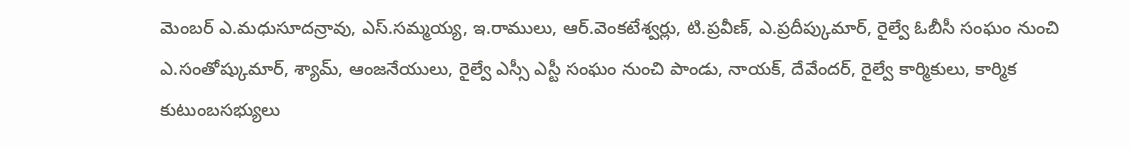మెంబర్ ఎ.మధుసూదన్రావు, ఎస్.సమ్మయ్య, ఇ.రాములు, ఆర్.వెంకటేశ్వర్లు, టి.ప్రవీణ్, ఎ.ప్రదీప్కుమార్, రైల్వే ఓబీసీ సంఘం నుంచి ఎ.సంతోష్కుమార్, శ్యామ్, ఆంజనేయులు, రైల్వే ఎస్సీ ఎస్టీ సంఘం నుంచి పాండు, నాయక్, దేవేందర్, రైల్వే కార్మికులు, కార్మిక కుటుంబసభ్యులు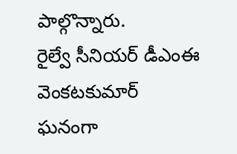పాల్గొన్నారు.
రైల్వే సీనియర్ డీఎంఈ వెంకటకుమార్
ఘనంగా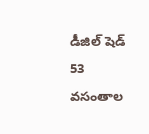డీజిల్ షెడ్ 53 వసంతాల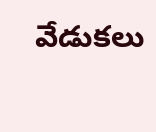వేడుకలు